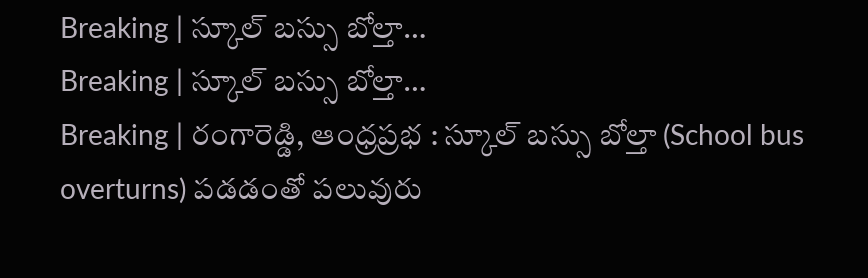Breaking | స్కూల్ బస్సు బోల్తా…
Breaking | స్కూల్ బస్సు బోల్తా…
Breaking | రంగారెడ్డి, ఆంధ్రప్రభ : స్కూల్ బస్సు బోల్తా (School bus overturns) పడడంతో పలువురు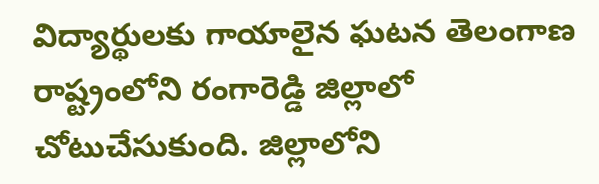విద్యార్థులకు గాయాలైన ఘటన తెలంగాణ రాష్ట్రంలోని రంగారెడ్డి జిల్లాలో చోటుచేసుకుంది. జిల్లాలోని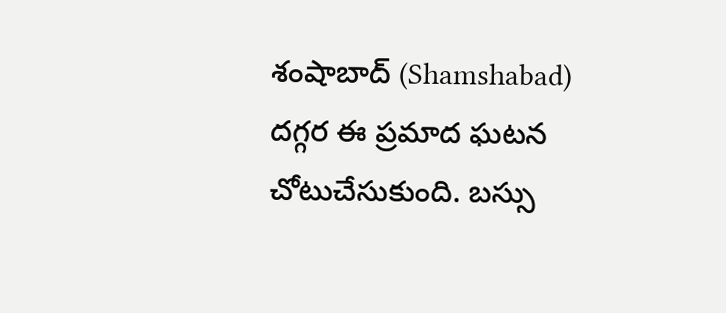శంషాబాద్ (Shamshabad) దగ్గర ఈ ప్రమాద ఘటన చోటుచేసుకుంది. బస్సు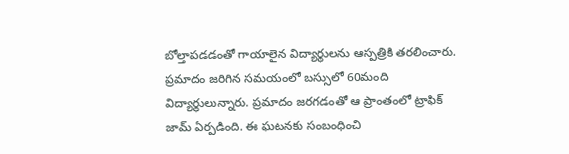బోల్తాపడడంతో గాయాలైన విద్యార్థులను ఆస్పత్రికి తరలించారు. ప్రమాదం జరిగిన సమయంలో బస్సులో 60మంది విద్యార్థులున్నారు. ప్రమాదం జరగడంతో ఆ ప్రాంతంలో ట్రాఫిక్ జామ్ ఏర్పడింది. ఈ ఘటనకు సంబంధించి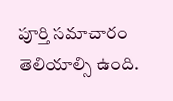పూర్తి సమాచారం తెలియాల్సి ఉంది.